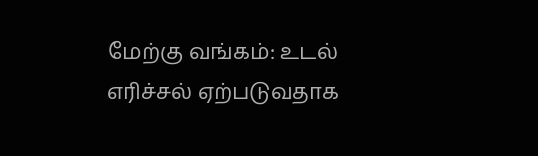மேற்கு வங்கம்: உடல் எரிச்சல் ஏற்படுவதாக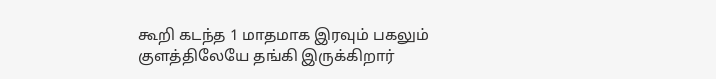கூறி கடந்த 1 மாதமாக இரவும் பகலும் குளத்திலேயே தங்கி இருக்கிறார்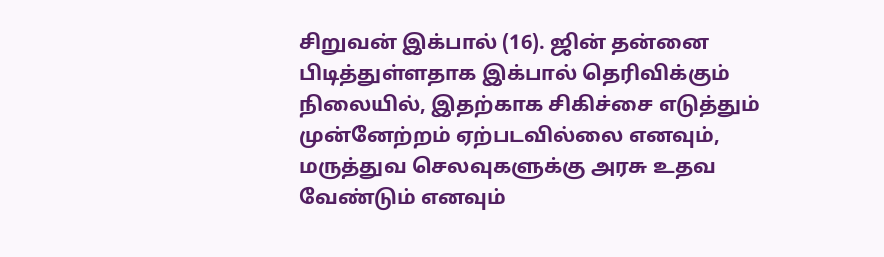சிறுவன் இக்பால் (16). ஜின் தன்னை பிடித்துள்ளதாக இக்பால் தெரிவிக்கும் நிலையில், இதற்காக சிகிச்சை எடுத்தும் முன்னேற்றம் ஏற்படவில்லை எனவும், மருத்துவ செலவுகளுக்கு அரசு உதவ வேண்டும் எனவும்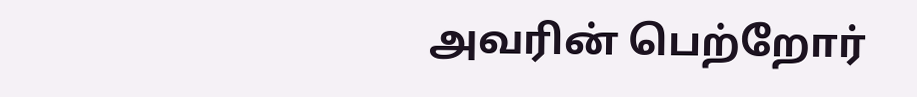அவரின் பெற்றோர்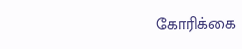கோரிக்கை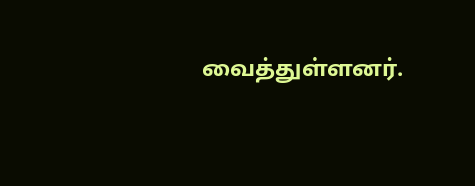வைத்துள்ளனர்.